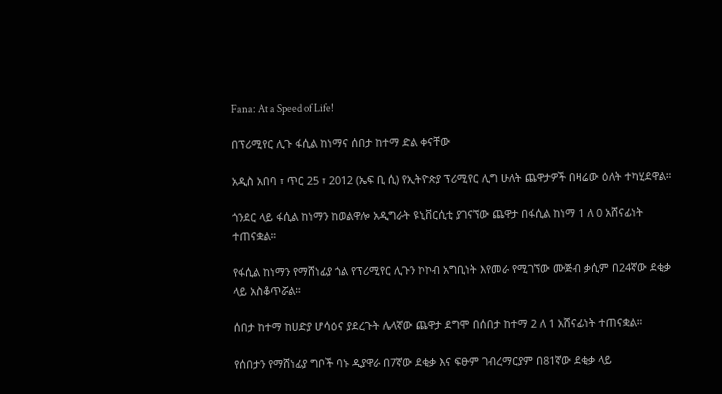Fana: At a Speed of Life!

በፕሪሚየር ሊጉ ፋሲል ከነማና ሰበታ ከተማ ድል ቀናቸው

አዲስ አበባ ፣ ጥር 25 ፣ 2012 (ኤፍ ቢ ሲ) የኢትዮጵያ ፕሪሚየር ሊግ ሁለት ጨዋታዎች በዛሬው ዕለት ተካሂደዋል።

ጎንደር ላይ ፋሲል ከነማን ከወልዋሎ አዲግራት ዩኒቨርሲቲ ያገናኘው ጨዋታ በፋሲል ከነማ 1 ለ 0 አሸናፊነት ተጠናቋል።

የፋሲል ከነማን የማሸነፊያ ጎል የፕሪሚየር ሊጉን ኮኮብ አግቢነት እየመራ የሚገኘው ሙጅብ ቃሲም በ24ኛው ደቂቃ ላይ አስቆጥሯል።

ሰበታ ከተማ ከሀድያ ሆሳዕና ያደረጉት ሌላኛው ጨዋታ ደግሞ በሰበታ ከተማ 2 ለ 1 አሸናፊነት ተጠናቋል።

የሰበታን የማሸነፊያ ግቦች ባኑ ዲያዋራ በ7ኛው ደቂቃ እና ፍፁም ገብረማርያም በ81ኛው ደቂቃ ላይ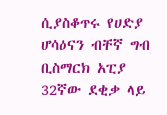ሲያስቆጥሩ የሀድያ ሆሳዕናን ብቸኛ ግብ ቢስማርክ አፒያ 32ኛው ደቂቃ ላይ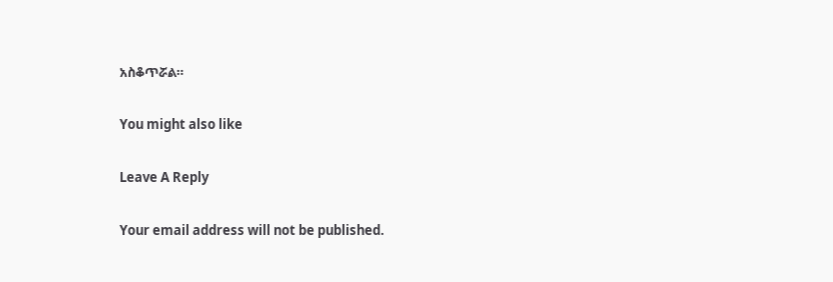አስቆጥሯል።

You might also like

Leave A Reply

Your email address will not be published.